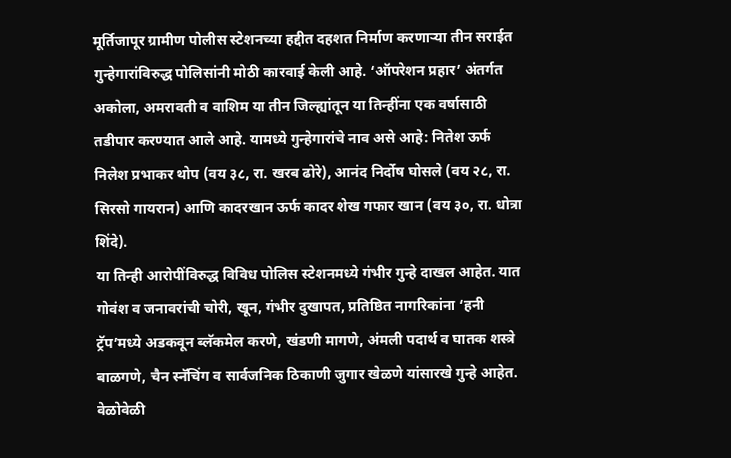मूर्तिजापूर ग्रामीण पोलीस स्टेशनच्या हद्दीत दहशत निर्माण करणाऱ्या तीन सराईत गुन्हेगारांविरुद्ध पोलिसांनी मोठी कारवाई केली आहे. ‘ऑपरेशन प्रहार’ अंतर्गत अकोला, अमरावती व वाशिम या तीन जिल्ह्यांतून या तिन्हींना एक वर्षासाठी तडीपार करण्यात आले आहे. यामध्ये गुन्हेगारांचे नाव असे आहे: नितेश ऊर्फ निलेश प्रभाकर थोप (वय ३८, रा. खरब ढोरे), आनंद निर्दोष घोसले (वय २८, रा. सिरसो गायरान) आणि कादरखान ऊर्फ कादर शेख गफार खान (वय ३०, रा. धोत्रा शिंदे).
या तिन्ही आरोपींविरुद्ध विविध पोलिस स्टेशनमध्ये गंभीर गुन्हे दाखल आहेत. यात गोवंश व जनावरांची चोरी, खून, गंभीर दुखापत, प्रतिष्ठित नागरिकांना ‘हनी ट्रॅप’मध्ये अडकवून ब्लॅकमेल करणे, खंडणी मागणे, अंमली पदार्थ व घातक शस्त्रे बाळगणे, चैन स्नॅचिंग व सार्वजनिक ठिकाणी जुगार खेळणे यांसारखे गुन्हे आहेत. वेळोवेळी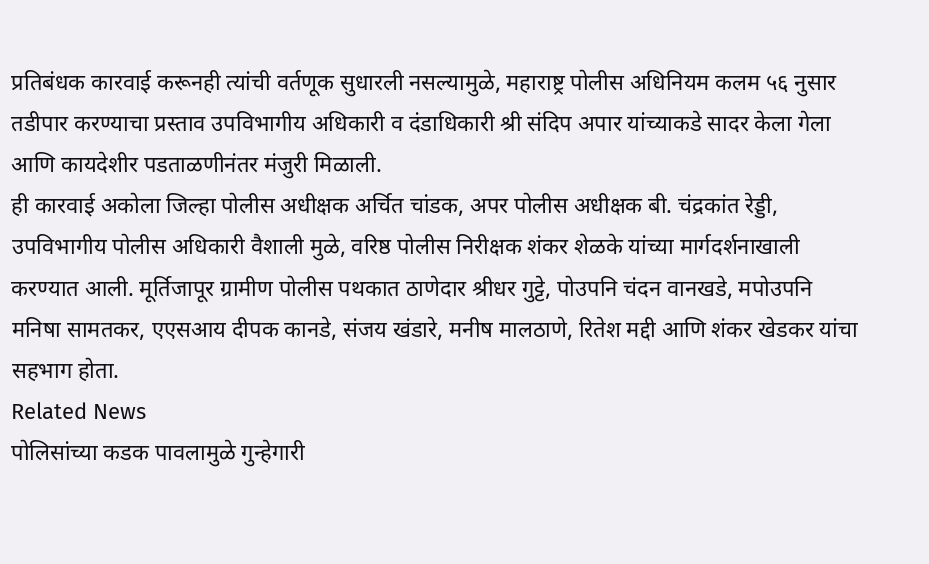प्रतिबंधक कारवाई करूनही त्यांची वर्तणूक सुधारली नसल्यामुळे, महाराष्ट्र पोलीस अधिनियम कलम ५६ नुसार तडीपार करण्याचा प्रस्ताव उपविभागीय अधिकारी व दंडाधिकारी श्री संदिप अपार यांच्याकडे सादर केला गेला आणि कायदेशीर पडताळणीनंतर मंजुरी मिळाली.
ही कारवाई अकोला जिल्हा पोलीस अधीक्षक अर्चित चांडक, अपर पोलीस अधीक्षक बी. चंद्रकांत रेड्डी, उपविभागीय पोलीस अधिकारी वैशाली मुळे, वरिष्ठ पोलीस निरीक्षक शंकर शेळके यांच्या मार्गदर्शनाखाली करण्यात आली. मूर्तिजापूर ग्रामीण पोलीस पथकात ठाणेदार श्रीधर गुट्टे, पोउपनि चंदन वानखडे, मपोउपनि मनिषा सामतकर, एएसआय दीपक कानडे, संजय खंडारे, मनीष मालठाणे, रितेश मद्दी आणि शंकर खेडकर यांचा सहभाग होता.
Related News
पोलिसांच्या कडक पावलामुळे गुन्हेगारी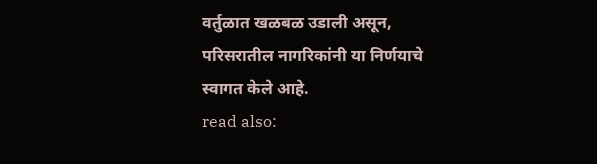वर्तुळात खळबळ उडाली असून, परिसरातील नागरिकांनी या निर्णयाचे स्वागत केले आहे.
read also: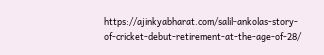https://ajinkyabharat.com/salil-ankolas-story-of-cricket-debut-retirement-at-the-age-of-28/